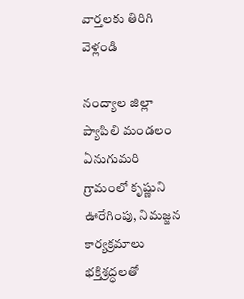వార్తలకు తిరిగి వెళ్లండి

నంద్యాల జిల్లా ప్యాపిలి మండలం ఏనుగుమరి గ్రామంలో కృష్ణుని ఊరేగింపు, నిమజ్జన కార్యక్రమాలు భక్తిశ్రద్ధలతో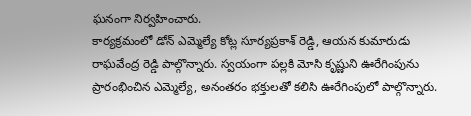ఘనంగా నిర్వహించారు.
కార్యక్రమంలో డోన్ ఎమ్మెల్యే కోట్ల సూర్యప్రకాశ్ రెడ్డి, ఆయన కుమారుడు రాఘవేంద్ర రెడ్డి పాల్గొన్నారు. స్వయంగా పల్లకి మోసి కృష్ణుని ఊరేగింపును ప్రారంభించిన ఎమ్మెల్యే, అనంతరం భక్తులతో కలిసి ఊరేగింపులో పాల్గొన్నారు.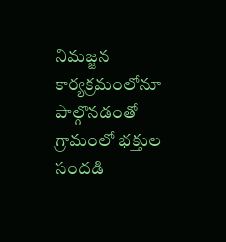నిమజ్జన కార్యక్రమంలోనూ పాల్గొనడంతో గ్రామంలో భక్తుల సందడి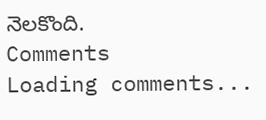నెలకొంది.
Comments
Loading comments...